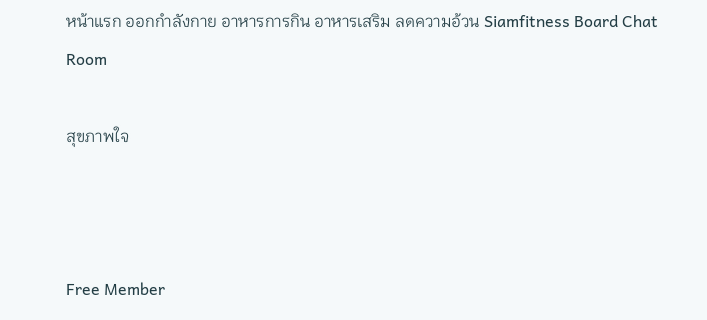หน้าแรก ออกกำลังกาย อาหารการกิน อาหารเสริม ลดความอ้วน Siamfitness Board Chat Room

สุขภาพใจ



Free Member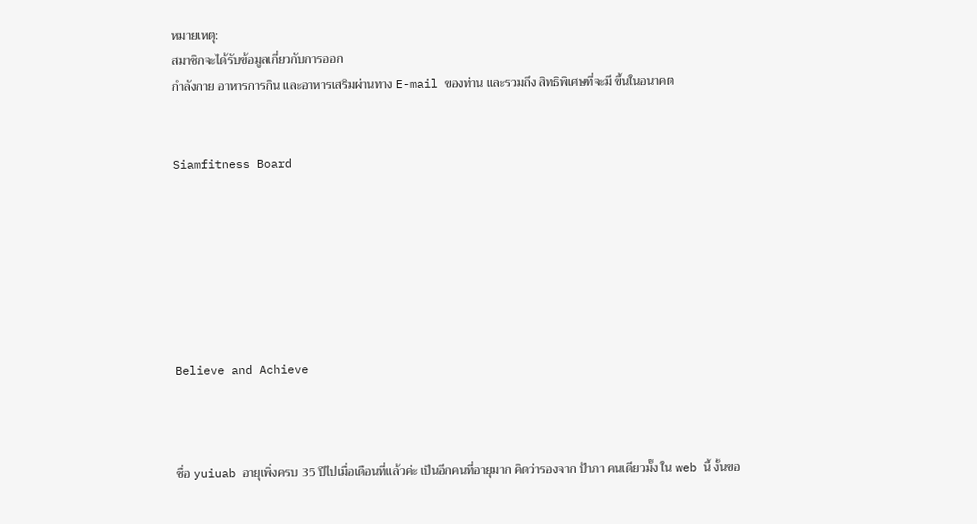หมายเหตุ:
สมาชิกจะได้รับข้อมูลเกี่ยวกับการออก
กำลังกาย อาหารการกิน และอาหารเสริมผ่านทาง E-mail ของท่าน และรวมถึง สิทธิพิเศษที่จะมี ขึ้นในอนาคต


Siamfitness Board







Believe and Achieve



ชื่อ yuiuab อายุเพิ่งครบ 35 ปีไปเมื่อเดือนที่แล้วค่ะ เป็นอีกคนที่อายุมาก คิดว่ารองจาก ป้าภา คนเดียวมั๊ง ใน web นี้ งั้นขอ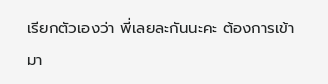เรียกตัวเองว่า พี่เลยละกันนะคะ ต้องการเข้ามา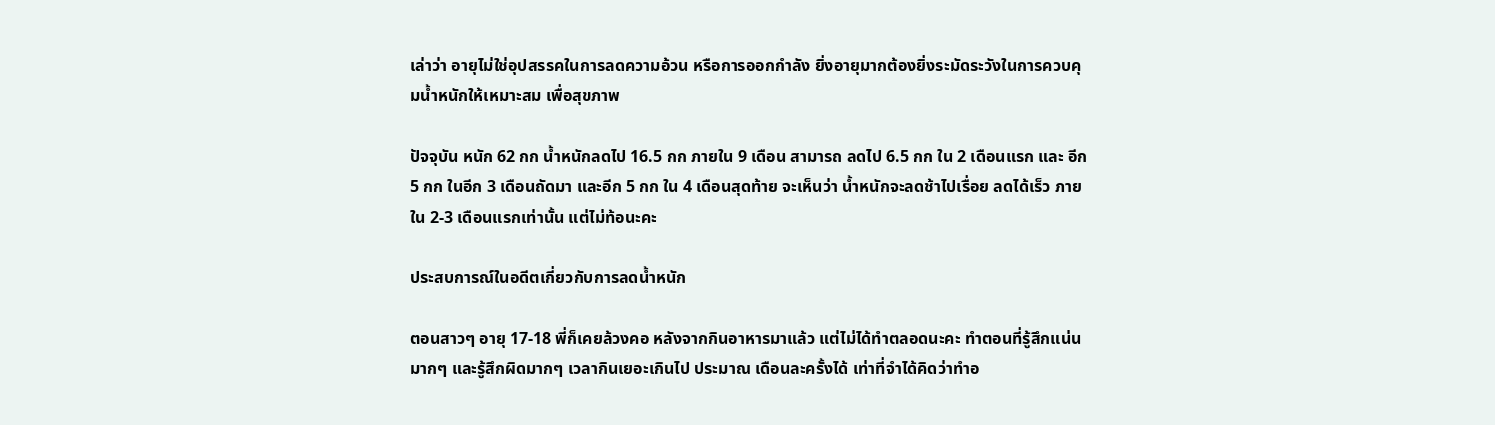เล่าว่า อายุไม่ใช่อุปสรรคในการลดความอ้วน หรือการออกกำลัง ยิ่งอายุมากต้องยิ่งระมัดระวังในการควบคุมน้ำหนักให้เหมาะสม เพื่อสุขภาพ

ปัจจุบัน หนัก 62 กก น้ำหนักลดไป 16.5 กก ภายใน 9 เดือน สามารถ ลดไป 6.5 กก ใน 2 เดือนแรก และ อีก 5 กก ในอีก 3 เดือนถัดมา และอีก 5 กก ใน 4 เดือนสุดท้าย จะเห็นว่า น้ำหนักจะลดช้าไปเรื่อย ลดได้เร็ว ภายใน 2-3 เดือนแรกเท่านั้น แต่ไม่ท้อนะคะ

ประสบการณ์ในอดีตเกี่ยวกับการลดน้ำหนัก

ตอนสาวๆ อายุ 17-18 พี่ก็เคยล้วงคอ หลังจากกินอาหารมาแล้ว แต่ไม่ได้ทำตลอดนะคะ ทำตอนที่รู้สึกแน่นมากๆ และรู้สึกผิดมากๆ เวลากินเยอะเกินไป ประมาณ เดือนละครั้งได้ เท่าที่จำได้คิดว่าทำอ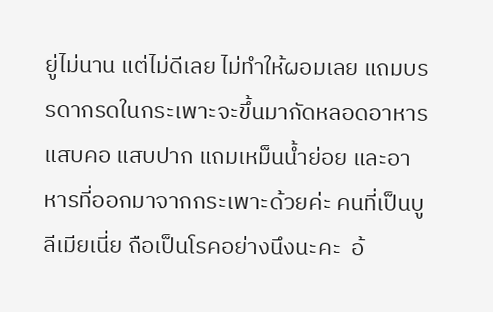ยู่ไม่นาน แต่ไม่ดีเลย ไม่ทำให้ผอมเลย แถมบรรดากรดในกระเพาะจะขึ้นมากัดหลอดอาหาร แสบคอ แสบปาก แถมเหม็นน้ำย่อย และอาหารที่ออกมาจากกระเพาะด้วยค่ะ คนที่เป็นบูลีเมียเนี่ย ถือเป็นโรคอย่างนึงนะคะ  อ้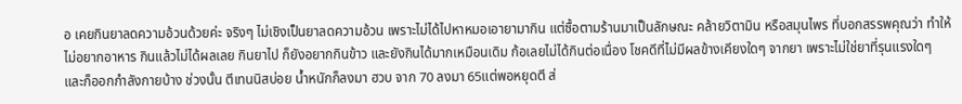อ เคยกินยาลดความอ้วนด้วยค่ะ จริงๆ ไม่เชิงเป็นยาลดความอ้วน เพราะไม่ได้ไปหาหมอเอายามากิน แต่ซื้อตามร้านมาเป็นลักษณะ คล้ายวิตามิน หรือสมุนไพร ที่บอกสรรพคุณว่า ทำให้ไม่อยากอาหาร กินแล้วไม่ได้ผลเลย กินยาไป ก็ยังอยากกินข้าว และยังกินได้มากเหมือนเดิม ก้อเลยไม่ได้กินต่อเนื่อง โชคดีที่ไม่มีผลข้างเคียงใดๆ จากยา เพราะไม่ใช่ยาที่รุนแรงใดๆ  และก็ออกกำลังกายบ้าง ช่วงนั้น ตีเทนนิสบ่อย น้ำหนักก็ลงมา ฮวบ จาก 70 ลงมา 65แต่พอหยุดตี ส่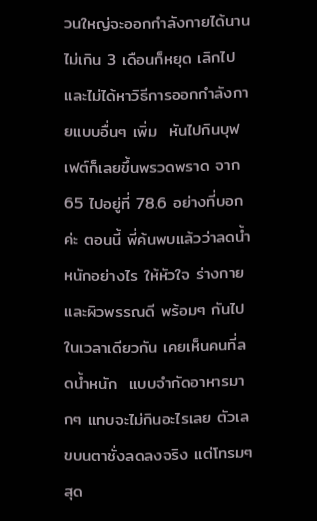วนใหญ่จะออกกำลังกายได้นานไม่เกิน 3 เดือนก็หยุด เลิกไปและไม่ได้หาวิธีการออกกำลังกายแบบอื่นๆ เพิ่ม  หันไปกินบุฟเฟต์ก็เลยขึ้นพรวดพราด จาก 65 ไปอยู่ที่ 78.6 อย่างที่บอกค่ะ ตอนนี้ พี่ค้นพบแล้วว่าลดน้ำหนักอย่างไร ให้หัวใจ ร่างกาย และผิวพรรณดี พร้อมๆ กันไปในเวลาเดียวกัน เคยเห็นคนที่ลดน้ำหนัก  แบบจำกัดอาหารมากๆ แทบจะไม่กินอะไรเลย ตัวเลขบนตาชั่งลดลงจริง แต่โทรมๆ สุด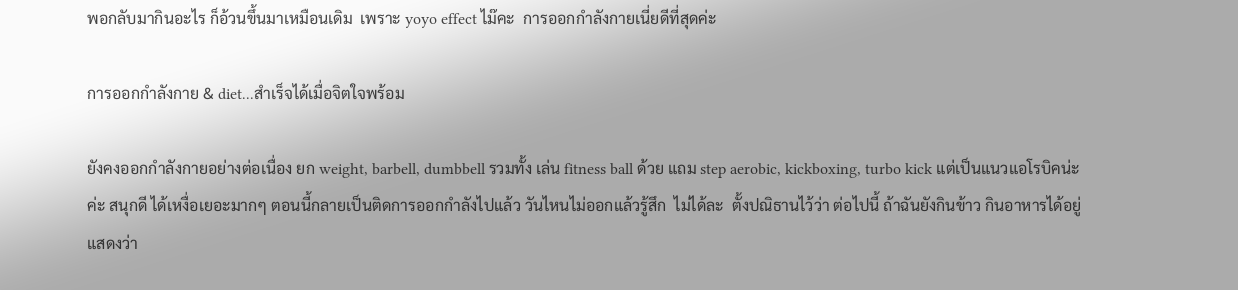พอกลับมากินอะไร ก็อ้วนขึ้นมาเหมือนเดิม  เพราะ yoyo effect ไม๊คะ  การออกกำลังกายเนี่ยดีที่สุดค่ะ

การออกกำลังกาย & diet...สำเร็จได้เมื่อจิตใจพร้อม

ยังคงออกกำลังกายอย่างต่อเนื่อง ยก weight, barbell, dumbbell รวมทั้ง เล่น fitness ball ด้วย แถม step aerobic, kickboxing, turbo kick แต่เป็นแนวแอโรบิคน่ะค่ะ สนุกดี ได้เหงื่อเยอะมากๆ ตอนนี้กลายเป็นติดการออกกำลังไปแล้ว วันไหนไม่ออกแล้วรู้สึก  ไม่ได้ละ  ตั้งปณิธานไว้ว่า ต่อไปนี้ ถ้าฉันยังกินข้าว กินอาหารได้อยู่ แสดงว่า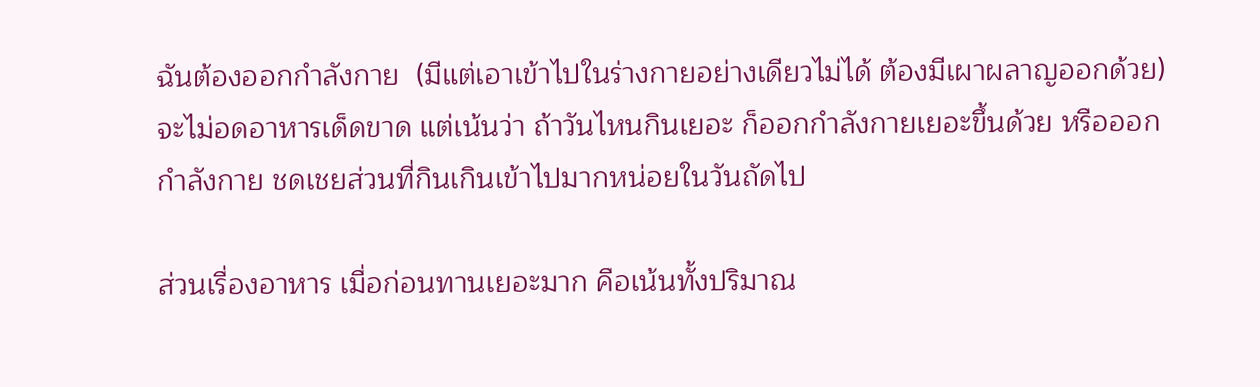ฉันต้องออกกำลังกาย  (มีแต่เอาเข้าไปในร่างกายอย่างเดียวไม่ได้ ต้องมีเผาผลาญออกด้วย)  จะไม่อดอาหารเด็ดขาด แต่เน้นว่า ถ้าวันไหนกินเยอะ ก็ออกกำลังกายเยอะขึ้นด้วย หรือออกกำลังกาย ชดเชยส่วนที่กินเกินเข้าไปมากหน่อยในวันถัดไป

ส่วนเรื่องอาหาร เมื่อก่อนทานเยอะมาก คือเน้นทั้งปริมาณ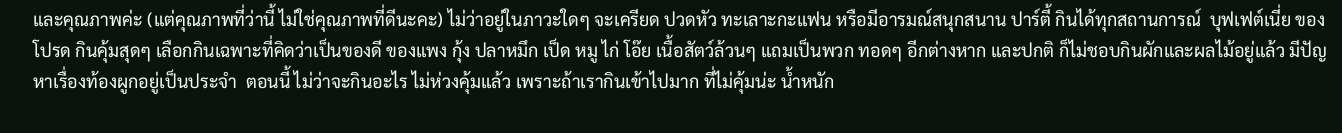และคุณภาพค่ะ (แต่คุณภาพที่ว่านี้ ไม่ใช่คุณภาพที่ดีนะคะ) ไม่ว่าอยู่ในภาวะใดๆ จะเครียด ปวดหัว ทะเลาะกะแฟน หรือมีอารมณ์สนุกสนาน ปาร์ตี้ กินได้ทุกสถานการณ์  บุฟเฟต์เนี่ย ของโปรด กินคุ้มสุดๆ เลือกกินเฉพาะที่คิดว่าเป็นของดี ของแพง กุ้ง ปลาหมึก เป็ด หมู ไก่ โอ๊ย เนื้อสัตว์ล้วนๆ แถมเป็นพวก ทอดๆ อีกต่างหาก และปกติ ก็ไม่ชอบกินผักและผลไม้อยู่แล้ว มีปัญหาเรื่องท้องผูกอยู่เป็นประจำ  ตอนนี้ ไม่ว่าจะกินอะไร ไม่ห่วงคุ้มแล้ว เพราะถ้าเรากินเข้าไปมาก ที่ไม่คุ้มน่ะ น้ำหนัก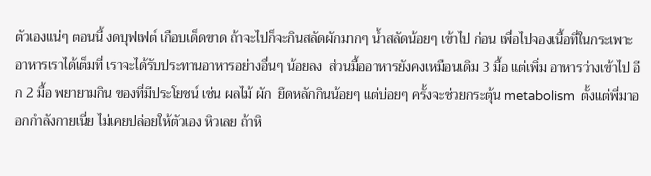ตัวเองแน่ๆ ตอนนี้ งดบุฟเฟต์ เกือบเด็ดขาด ถ้าจะไปก็จะกินสลัดผักมากๆ น้ำสลัดน้อยๆ เข้าไป ก่อน เพื่อไปจองเนื้อที่ในกระเพาะอาหารเราได้เต็มที่ เราจะได้รับประทานอาหารอย่างอื่นๆ น้อยลง  ส่วนมื้ออาหารยังคงเหมือนเดิม 3 มื้อ แต่เพิ่ม อาหารว่างเข้าไป อีก 2 มื้อ พยายามกิน ของที่มีประโยชน์ เช่น ผลไม้ ผัก  ยึดหลักกินน้อยๆ แต่บ่อยๆ ครั้งจะช่วยกระตุ้น metabolism  ตั้งแต่พี่มาออกกำลังกายเนี่ย ไม่เคยปล่อยให้ตัวเอง หิวเลย ถ้าหิ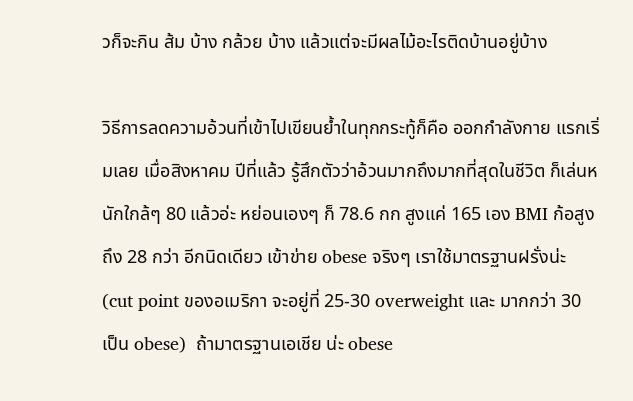วก็จะกิน ส้ม บ้าง กล้วย บ้าง แล้วแต่จะมีผลไม้อะไรติดบ้านอยู่บ้าง

วิธีการลดความอ้วนที่เข้าไปเขียนย้ำในทุกกระทู้ก็คือ ออกกำลังกาย แรกเริ่มเลย เมื่อสิงหาคม ปีที่แล้ว รู้สึกตัวว่าอ้วนมากถึงมากที่สุดในชีวิต ก็เล่นหนักใกล้ๆ 80 แล้วอ่ะ หย่อนเองๆ ก็ 78.6 กก สูงแค่ 165 เอง BMI ก้อสูง ถึง 28 กว่า อีกนิดเดียว เข้าข่าย obese จริงๆ เราใช้มาตรฐานฝรั่งน่ะ (cut point ของอเมริกา จะอยู่ที่ 25-30 overweight และ มากกว่า 30 เป็น obese)  ถ้ามาตรฐานเอเชีย น่ะ obese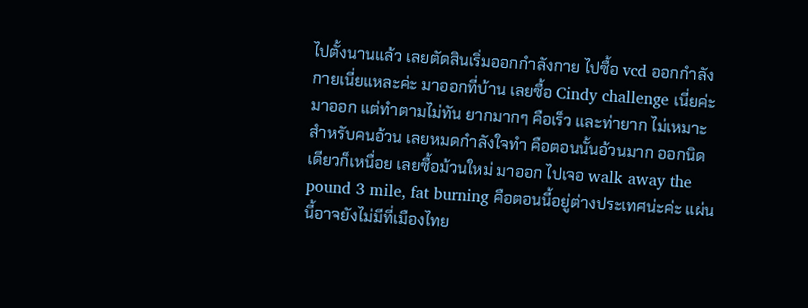ไปตั้งนานแล้ว เลยตัดสินเริ่มออกกำลังกาย ไปซื้อ vcd ออกกำลังกายเนี่ยแหละค่ะ มาออกที่บ้าน เลยซื้อ Cindy challenge เนี่ยค่ะมาออก แต่ทำตามไม่ทัน ยากมากๆ คือเร็ว และท่ายาก ไม่เหมาะสำหรับคนอ้วน เลยหมดกำลังใจทำ คือตอนนั้นอ้วนมาก ออกนิดเดียวก็เหนื่อย เลยซื้อม้วนใหม่ มาออก ไปเจอ walk away the pound 3 mile, fat burning คือตอนนี้อยู่ต่างประเทศน่ะค่ะ แผ่นนี้อาจยังไม่มีที่เมืองไทย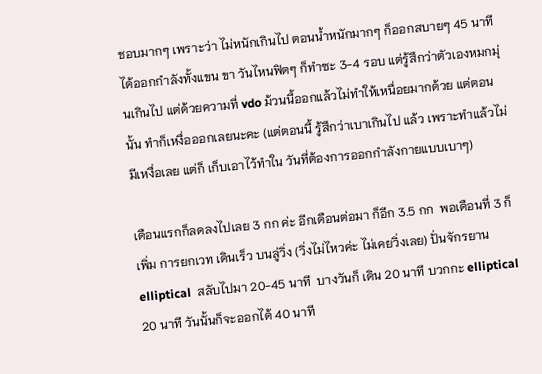ชอบมากๆ เพราะว่า ไม่หนักเกินไป ตอนน้ำหนักมากๆ ก็ออกสบายๆ 45 นาที ได้ออกกำลังทั้งแขน ขา วันไหนฟิตๆ ก็ทำซะ 3-4 รอบ แต่รู้สึกว่าตัวเองหมกมุ่นเกินไป แต่ด้วยความที่ vdo ม้วนนี้ออกแล้วไม่ทำให้เหนื่อยมากด้วย แต่ตอนนั้น ทำก็เหงื่อออกเลยนะคะ (แต่ตอนนี้ รู้สึกว่าเบาเกินไป แล้ว เพราะทำแล้วไม่มีเหงื่อเลย แต่ก็ เก็บเอาไว้ทำใน วันที่ต้องการออกกำลังกายแบบเบาๆ)

เดือนแรกก็ลดลงไปเลย 3 กก ค่ะ อีกเดือนต่อมา ก็อีก 3.5 กก  พอเดือนที่ 3 ก็เพิ่ม การยกเวท เดินเร็ว บนลู่วิ่ง (วิ่งไม่ไหวค่ะ ไม่เคยวิ่งเลย) ปั่นจักรยาน elliptical  สลับไปมา 20-45 นาที  บางวันก็ เดิน 20 นาที บวกกะ elliptical 20 นาที วันนั้นก็จะออกได้ 40 นาที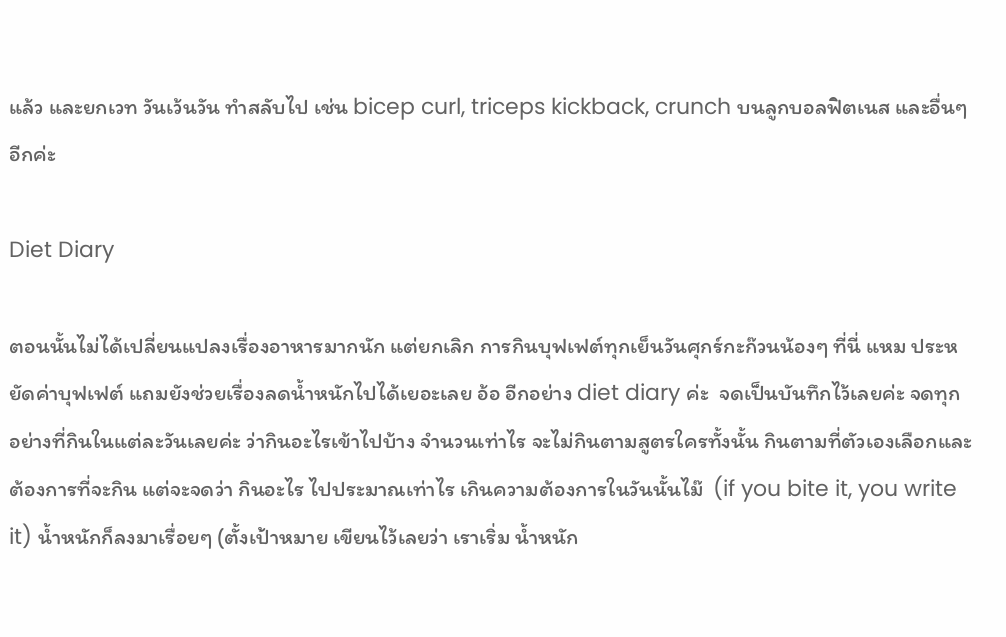แล้ว และยกเวท วันเว้นวัน ทำสลับไป เช่น bicep curl, triceps kickback, crunch บนลูกบอลฟิตเนส และอื่นๆ อีกค่ะ

Diet Diary

ตอนนั้นไม่ได้เปลี่ยนแปลงเรื่องอาหารมากนัก แต่ยกเลิก การกินบุฟเฟต์ทุกเย็นวันศุกร์กะก๊วนน้องๆ ที่นี่ แหม ประหยัดค่าบุฟเฟต์ แถมยังช่วยเรื่องลดน้ำหนักไปได้เยอะเลย อ้อ อีกอย่าง diet diary ค่ะ  จดเป็นบันทึกไว้เลยค่ะ จดทุกอย่างที่กินในแต่ละวันเลยค่ะ ว่ากินอะไรเข้าไปบ้าง จำนวนเท่าไร จะไม่กินตามสูตรใครทั้งนั้น กินตามที่ตัวเองเลือกและต้องการที่จะกิน แต่จะจดว่า กินอะไร ไปประมาณเท่าไร เกินความต้องการในวันนั้นไม๊  (if you bite it, you write it) น้ำหนักก็ลงมาเรื่อยๆ (ตั้งเป้าหมาย เขียนไว้เลยว่า เราเริ่ม น้ำหนัก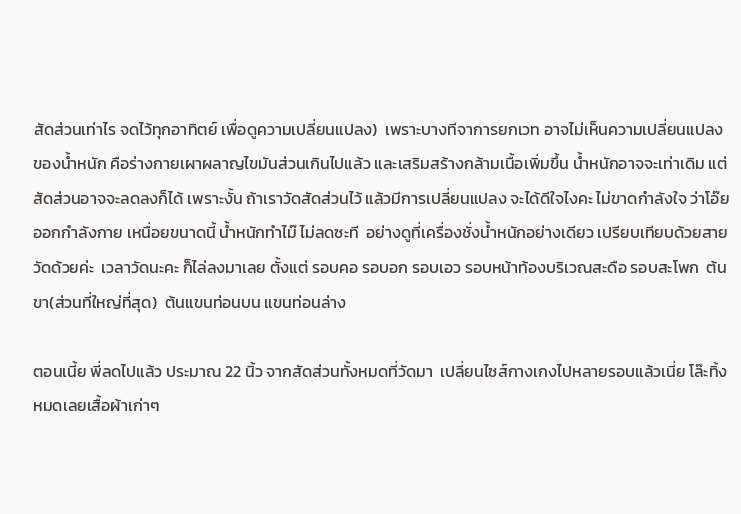สัดส่วนเท่าไร จดไว้ทุกอาทิตย์ เพื่อดูความเปลี่ยนแปลง)  เพราะบางทีจาการยกเวท อาจไม่เห็นความเปลี่ยนแปลงของน้ำหนัก คือร่างกายเผาผลาญไขมันส่วนเกินไปแล้ว และเสริมสร้างกล้ามเนื้อเพิ่มขึ้น น้ำหนักอาจจะเท่าเดิม แต่สัดส่วนอาจจะลดลงก็ได้ เพราะงั้น ถ้าเราวัดสัดส่วนไว้ แล้วมีการเปลี่ยนแปลง จะได้ดีใจไงคะ ไม่ขาดกำลังใจ ว่าโอ๊ย ออกกำลังกาย เหนื่อยขนาดนี้ น้ำหนักทำไม๊ ไม่ลดซะที  อย่างดูที่เครื่องชั่งน้ำหนักอย่างเดียว เปรียบเทียบด้วยสายวัดด้วยค่ะ  เวลาวัดนะคะ ก็ไล่ลงมาเลย ตั้งแต่ รอบคอ รอบอก รอบเอว รอบหน้าท้องบริเวณสะดือ รอบสะโพก  ต้นขา(ส่วนที่ใหญ่ที่สุด)  ต้นแขนท่อนบน แขนท่อนล่าง

ตอนเนี้ย พี่ลดไปแล้ว ประมาณ 22 นิ้ว จากสัดส่วนทั้งหมดที่วัดมา  เปลี่ยนไซส์กางเกงไปหลายรอบแล้วเนี่ย โล๊ะทิ้งหมดเลยเสื้อผ้าเก่าๆ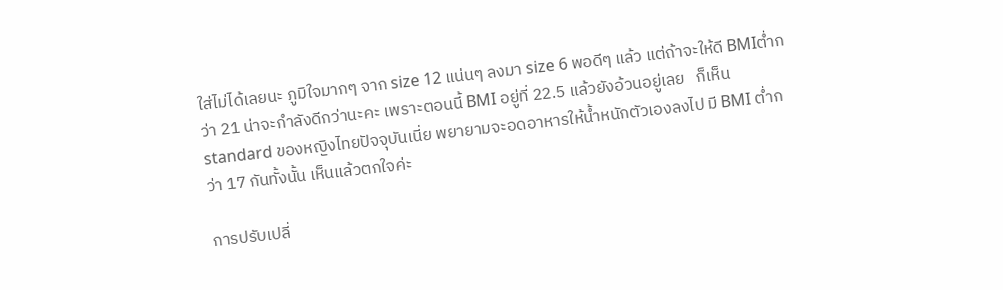ใส่ไม่ได้เลยนะ ภูมิใจมากๆ จาก size 12 แน่นๆ ลงมา size 6 พอดีๆ แล้ว แต่ถ้าจะให้ดี BMIต่ำกว่า 21 น่าจะกำลังดีกว่านะคะ เพราะตอนนี้ BMI อยู่ที่ 22.5 แล้วยังอ้วนอยู่เลย   ก็เห็น standard ของหญิงไทยปัจจุบันเนี่ย พยายามจะอดอาหารให้น้ำหนักตัวเองลงไป มี BMI ต่ำกว่า 17 กันทั้งนั้น เห็นแล้วตกใจค่ะ

การปรับเปลี่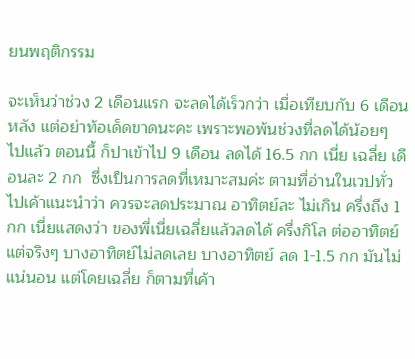ยนพฤติกรรม

จะเห็นว่าช่วง 2 เดือนแรก จะลดได้เร็วกว่า เมื่อเทียบกับ 6 เดือนหลัง แต่อย่าท้อเด็ดขาดนะคะ เพราะพอพ้นช่วงที่ลดได้น้อยๆ ไปแล้ว ตอนนี้ ก็ปาเข้าไป 9 เดือน ลดได้ 16.5 กก เนี่ย เฉลี่ย เดือนละ 2 กก  ซึ่งเป็นการลดที่เหมาะสมค่ะ ตามที่อ่านในเวปทั่วไปเค้าแนะนำว่า ควรจะลดประมาณ อาทิตย์ละ ไม่เกิน ครึ่งถึง 1 กก เนี่ยแสดงว่า ของพี่เนี่ยเฉลี่ยแล้วลดได้ ครึ่งกิโล ต่ออาทิตย์  แต่จริงๆ บางอาทิตย์ไม่ลดเลย บางอาทิตย์ ลด 1-1.5 กก มันไม่แน่นอน แต่โดยเฉลี่ย ก็ตามที่เค้า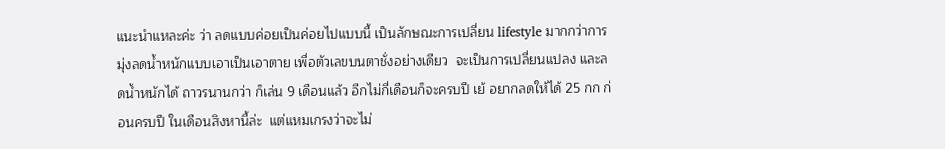แนะนำแหละค่ะ ว่า ลดแบบค่อยเป็นค่อยไปแบบนี้ เป็นลักษณะการเปลี่ยน lifestyle มากกว่าการมุ่งลดน้ำหนักแบบเอาเป็นเอาตาย เพื่อตัวเลขบนตาชั่งอย่างเดียว  จะเป็นการเปลี่ยนแปลง และลดน้ำหนักได้ ถาวรนานกว่า ก็เล่น 9 เดือนแล้ว อีกไม่กี่เดือนก็จะครบปี เย้ อยากลดให้ได้ 25 กก ก่อนครบปี ในเดือนสิงหานี้ล่ะ  แต่แหมเกรงว่าจะไม่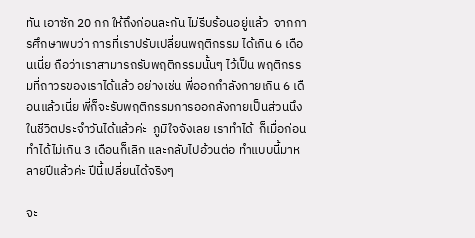ทัน เอาซัก 20 กก ให้ถึงก่อนละกัน ไม่รีบร้อนอยู่แล้ว  จากการศึกษาพบว่า การที่เราปรับเปลี่ยนพฤติกรรม ได้เกิน 6 เดือนเนี่ย ถือว่าเราสามารถรับพฤติกรรมนั้นๆ ไว้เป็น พฤติกรรมที่ถาวรของเราได้แล้ว อย่างเช่น พี่ออกกำลังกายเกิน 6 เดือนแล้วเนี่ย พี่ก็จะรับพฤติกรรมการออกลังกายเป็นส่วนนึงในชีวิตประจำวันได้แล้วค่ะ  ภูมิใจจังเลย เราทำได้  ก็เมื่อก่อน ทำได้ไม่เกิน 3 เดือนก็เลิก และกลับไปอ้วนต่อ ทำแบบนี้มาหลายปีแล้วค่ะ ปีนี้เปลี่ยนได้จริงๆ

จะ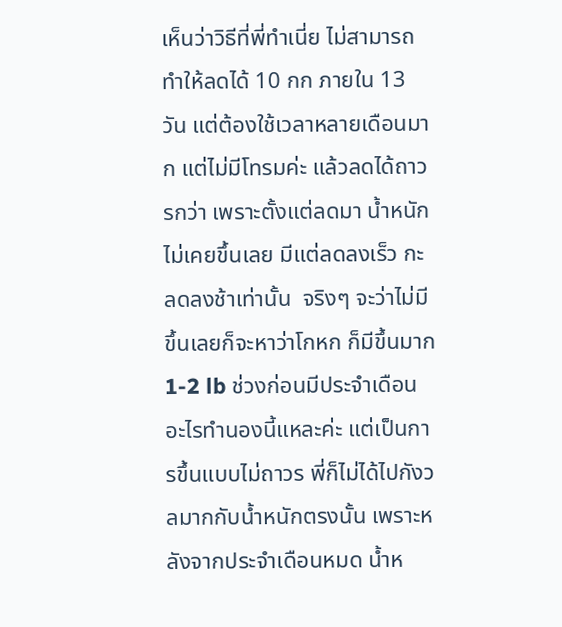เห็นว่าวิธีที่พี่ทำเนี่ย ไม่สามารถทำให้ลดได้ 10 กก ภายใน 13 วัน แต่ต้องใช้เวลาหลายเดือนมาก แต่ไม่มีโทรมค่ะ แล้วลดได้ถาวรกว่า เพราะตั้งแต่ลดมา น้ำหนักไม่เคยขึ้นเลย มีแต่ลดลงเร็ว กะลดลงช้าเท่านั้น  จริงๆ จะว่าไม่มีขึ้นเลยก็จะหาว่าโกหก ก็มีขึ้นมาก 1-2 lb ช่วงก่อนมีประจำเดือน อะไรทำนองนี้แหละค่ะ แต่เป็นการขึ้นแบบไม่ถาวร พี่ก็ไม่ได้ไปกังวลมากกับน้ำหนักตรงนั้น เพราะหลังจากประจำเดือนหมด น้ำห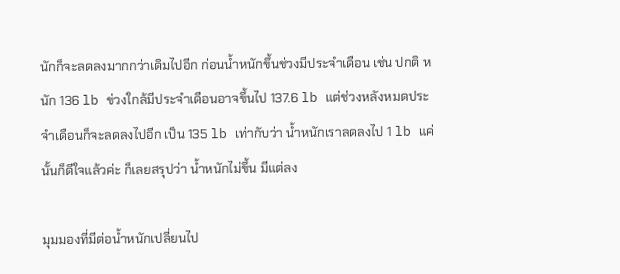นักก็จะลดลงมากกว่าเดิมไปอีก ก่อนน้ำหนักขึ้นช่วงมีประจำเดือน เช่น ปกติ หนัก 136 lb ข่วงใกล้มีประจำเดือนอาจขึ้นไป 137.6 lb แต่ช่วงหลังหมดประจำเดือนก็จะลดลงไปอีก เป็น 135 lb เท่ากับว่า น้ำหนักเราลดลงไป 1 lb แค่นั้นก็ดีใจแล้วค่ะ ก็เลยสรุปว่า น้ำหนักไม่ขึ้น มีแต่ลง

มุมมองที่มีต่อน้ำหนักเปลี่ยนไป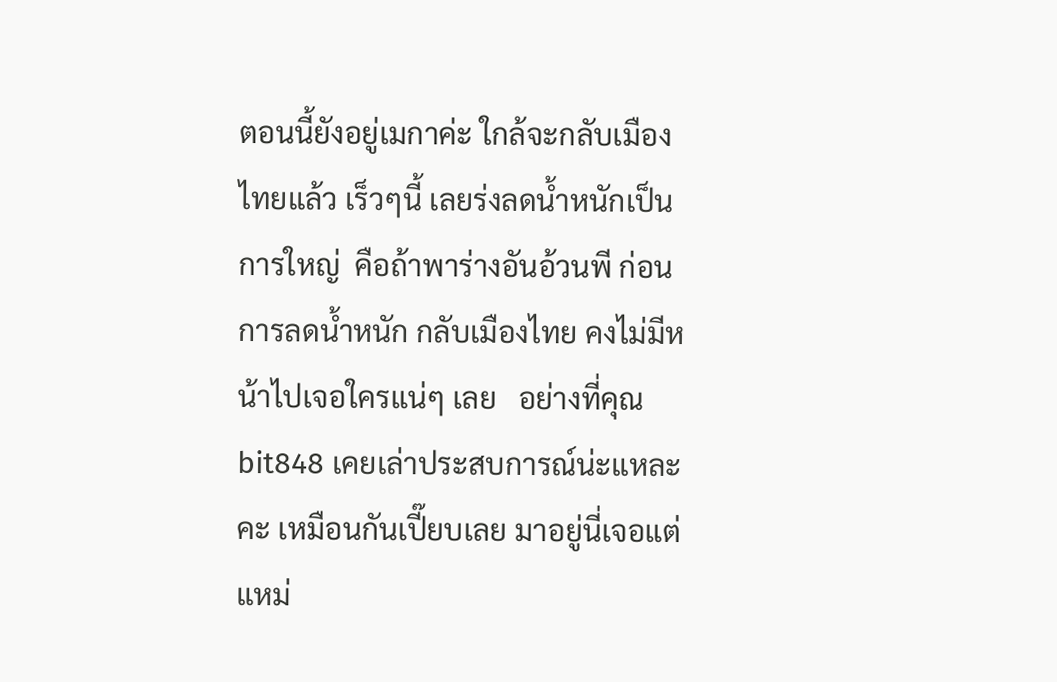ตอนนี้ยังอยู่เมกาค่ะ ใกล้จะกลับเมืองไทยแล้ว เร็วๆนี้ เลยร่งลดน้ำหนักเป็นการใหญ่  คือถ้าพาร่างอันอ้วนพี ก่อนการลดน้ำหนัก กลับเมืองไทย คงไม่มีหน้าไปเจอใครแน่ๆ เลย   อย่างที่คุณ bit848 เคยเล่าประสบการณ์น่ะแหละคะ เหมือนกันเปี๊ยบเลย มาอยู่นี่เจอแต่แหม่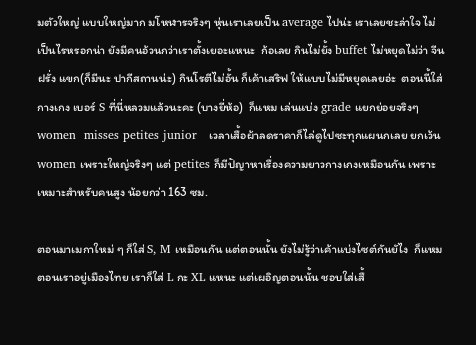มตัวใหญ่ แบบใหญ่มาก มโหฬารจริงๆ หุ่นเราเลยเป็น average ไปน่ะ เราเลยชะล่าใจ ไม่เป็นไรหรอกน่า ยังมีคนอ้วนกว่าเราตั้งเยอะแหนะ  ก้อเลย กินไม่ยั้ง buffet ไม่หยุดไม่ว่า จีน ฝรั่ง แขก(ก็มีนะ ปากีสถานน่ะ) กินโรตีไม่อั้น ก็เค้าเสริฟ ให้แบบไม่มีหยุดเลยอ่ะ  ตอนนี้ใส่กางเกง เบอร์ S ที่นี่หลวมแล้วนะคะ (บางยี่ห้อ)  ก็แหม เล่นแบ่ง grade แยกย่อยจริงๆ women  misses petites junior   เวลาเสื้อผ้าลดราคาก็ไล่ดูไปซะทุกแผนกเลย ยกเว้น women เพราะใหญ่จริงๆ แต่ petites ก็มีปัญาหาเรื่องความยาวกางเกงเหมือนกัน เพราะเหมาะสำหรับคนสูง น้อยกว่า 163 ซม.

ตอนมาเมกาใหม่ ๆ ก็ใส่ S, M เหมือนกัน แต่ตอนนั้น ยังไม่รู้ว่าเค้าแบ่งไซต์กันยัไง  ก็แหม ตอนเราอยู่เมืองไทย เราก็ใส่ L กะ XL แหนะ แต่เผอิญตอนนั้น ชอบใส่เสื้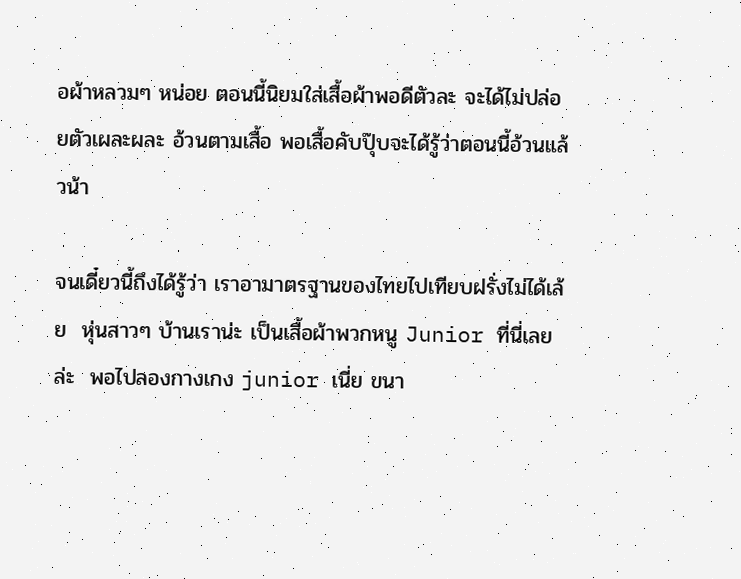อผ้าหลวมๆ หน่อย ตอนนี้นิยมใส่เสื้อผ้าพอดีตัวละ จะได้ไม่ปล่อยตัวเผละผละ อ้วนตามเสื้อ พอเสื้อคับปุ๊บจะได้รู้ว่าตอนนี้อ้วนแล้วน้า

จนเดี๋ยวนี้ถึงได้รู้ว่า เราอามาตรฐานของไทยไปเทียบฝรั่งไม่ได้เล้ย  หุ่นสาวๆ บ้านเราน่ะ เป็นเสื้อผ้าพวกหนู Junior ที่นี่เลยล่ะ  พอไปลองกางเกง junior เนี่ย ขนา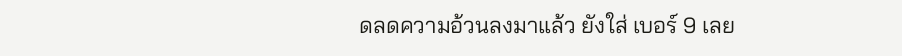ดลดความอ้วนลงมาแล้ว ยังใส่ เบอร์ 9 เลย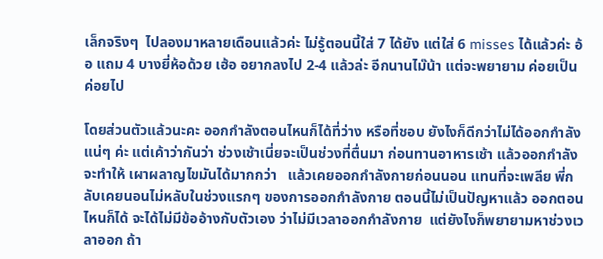เล็กจริงๆ  ไปลองมาหลายเดือนแล้วค่ะ ไม่รู้ตอนนี้ใส่ 7 ได้ยัง แต่ใส่ 6 misses ได้แล้วค่ะ อ้อ แถม 4 บางยี่ห้อด้วย เฮ้อ อยากลงไป 2-4 แล้วล่ะ อีกนานไม๊น้า แต่จะพยายาม ค่อยเป็นค่อยไป

โดยส่วนตัวแล้วนะคะ ออกกำลังตอนไหนก็ได้ที่ว่าง หรือที่ชอบ ยังไงก็ดีกว่าไม่ได้ออกกำลังแน่ๆ ค่ะ แต่เค้าว่ากันว่า ช่วงเช้าเนี่ยจะเป็นช่วงที่ตื่นมา ก่อนทานอาหารเช้า แล้วออกกำลังจะทำให้ เผาผลาญไขมันได้มากกว่า   แล้วเคยออกกำลังกายก่อนนอน แทนที่จะเพลีย พี่กลับเคยนอนไม่หลับในช่วงแรกๆ ของการออกกำลังกาย ตอนนี้ไม่เป็นปัญหาแล้ว ออกตอนไหนก็ได้ จะได้ไม่มีข้ออ้างกับตัวเอง ว่าไม่มีเวลาออกกำลังกาย  แต่ยังไงก็พยายามหาช่วงเวลาออก ถ้า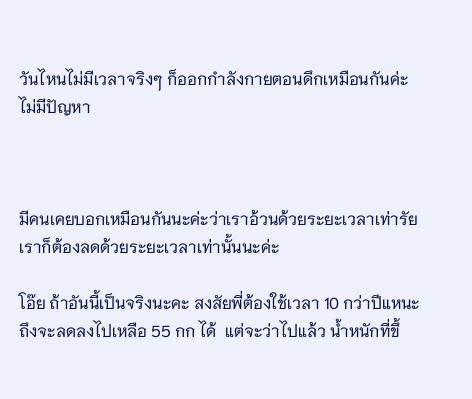วันไหนไม่มีเวลาจริงๆ ก็ออกกำลังกายตอนดึกเหมือนกันค่ะ ไม่มีปัญหา



มีคนเคยบอกเหมือนกันนะค่ะว่าเราอ้วนด้วยระยะเวลาเท่ารัยเราก็ต้องลดด้วยระยะเวลาเท่านั้นนะค่ะ

โอ๊ย ถ้าอันนี้เป็นจริงนะคะ สงสัยพี่ต้องใช้เวลา 10 กว่าปีแหนะ ถึงจะลดลงไปเหลือ 55 กก ได้  แต่จะว่าไปแล้ว น้ำหนักที่ขึ้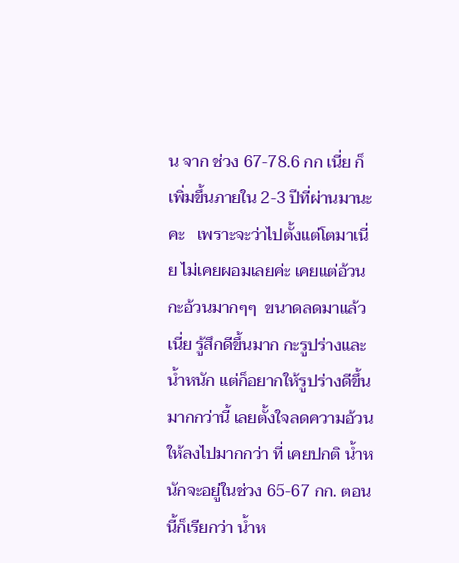น จาก ช่วง 67-78.6 กก เนี่ย ก็เพิ่มขึ้นภายใน 2-3 ปีที่ผ่านมานะคะ   เพราะจะว่าไปตั้งแต่โตมาเนี่ย ไม่เคยผอมเลยค่ะ เคยแต่อ้วน กะอ้วนมากๆๆ  ขนาดลดมาแล้วเนี่ย รู้สึกดีขึ้นมาก กะรูปร่างและน้ำหนัก แต่ก็อยากให้รูปร่างดีขึ้นมากกว่านี้ เลยตั้งใจลดความอ้วนให้ลงไปมากกว่า ที่ เคยปกติ น้ำหนักจะอยู่ในช่วง 65-67 กก. ตอนนี้ก็เรียกว่า น้ำห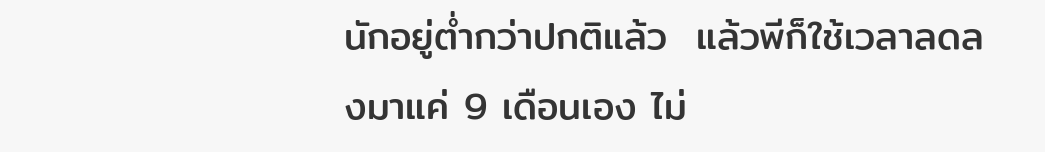นักอยู่ต่ำกว่าปกติแล้ว  แล้วพีก็ใช้เวลาลดลงมาแค่ 9 เดือนเอง ไม่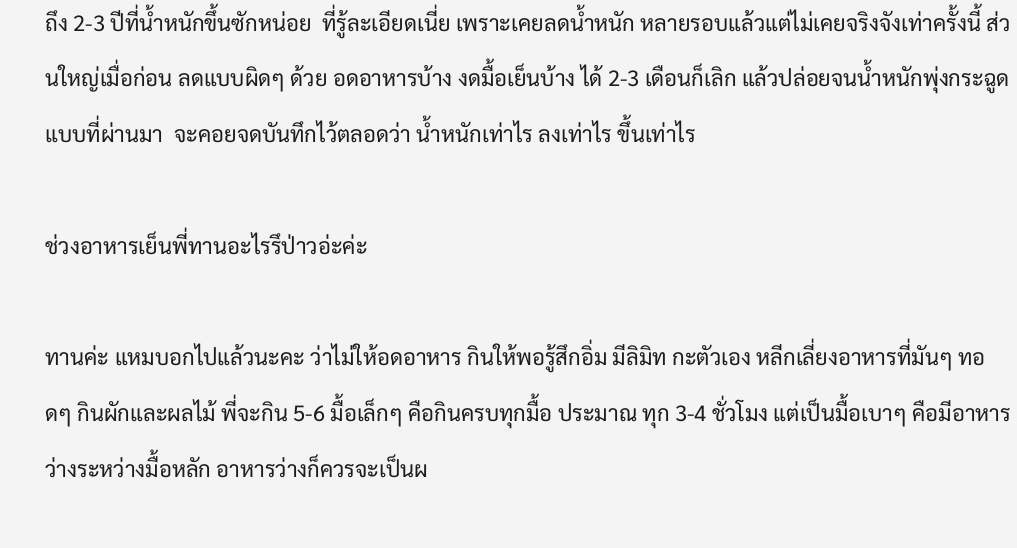ถึง 2-3 ปีที่น้ำหนักขึ้นซักหน่อย  ที่รู้ละเอียดเนี่ย เพราะเคยลดน้ำหนัก หลายรอบแล้วแต่ไม่เคยจริงจังเท่าครั้งนี้ ส่วนใหญ่เมื่อก่อน ลดแบบผิดๆ ด้วย อดอาหารบ้าง งดมื้อเย็นบ้าง ได้ 2-3 เดือนก็เลิก แล้วปล่อยจนน้ำหนักพุ่งกระฉูดแบบที่ผ่านมา  จะคอยจดบันทึกไว้ตลอดว่า น้ำหนักเท่าไร ลงเท่าไร ขึ้นเท่าไร

ช่วงอาหารเย็นพี่ทานอะไรรึป่าวอ่ะค่ะ

ทานค่ะ แหมบอกไปแล้วนะคะ ว่าไม่ให้อดอาหาร กินให้พอรู้สึกอิ่ม มีลิมิท กะตัวเอง หลีกเลี่ยงอาหารที่มันๆ ทอดๆ กินผักและผลไม้ พี่จะกิน 5-6 มื้อเล็กๆ คือกินครบทุกมื้อ ประมาณ ทุก 3-4 ชั่วโมง แต่เป็นมื้อเบาๆ คือมีอาหารว่างระหว่างมื้อหลัก อาหารว่างก็ควรจะเป็นผ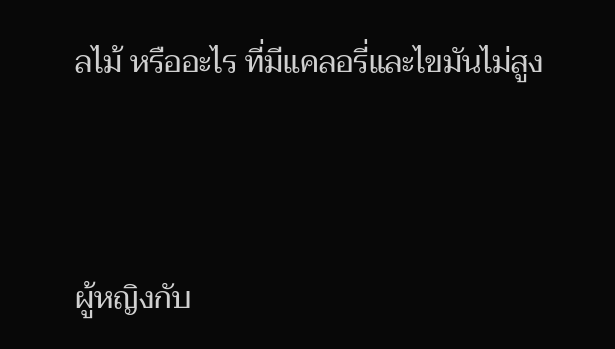ลไม้ หรืออะไร ที่มีแคลอรี่และไขมันไม่สูง



ผู้หญิงกับ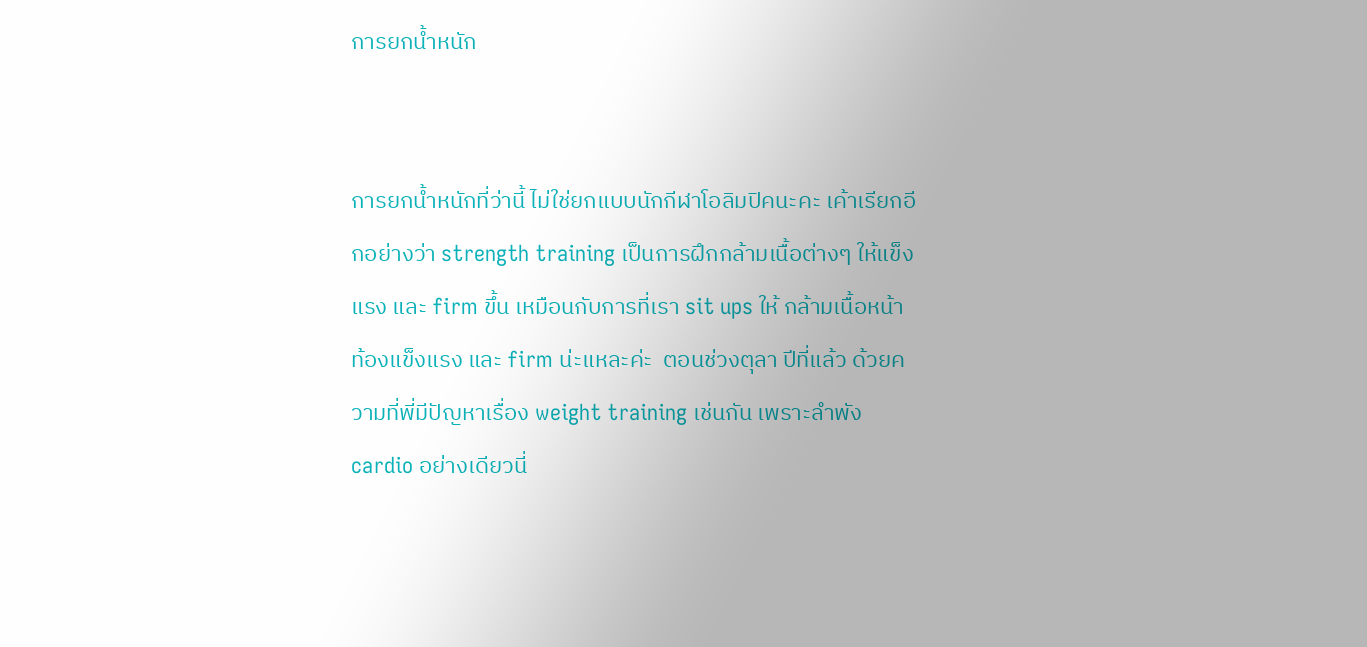การยกน้ำหนัก


การยกน้ำหนักที่ว่านี้ ไม่ใช่ยกแบบนักกีฬาโอลิมปิคนะคะ เค้าเรียกอีกอย่างว่า strength training เป็นการฝึกกล้ามเนื้อต่างๆ ให้แข็งแรง และ firm ขึ้น เหมือนกับการที่เรา sit ups ให้ กล้ามเนื้อหน้าท้องแข็งแรง และ firm น่ะแหละค่ะ  ตอนช่วงตุลา ปีที่แล้ว ด้วยความที่พี่มีปัญหาเรื่อง weight training เช่นกัน เพราะลำพัง cardio อย่างเดียวนี่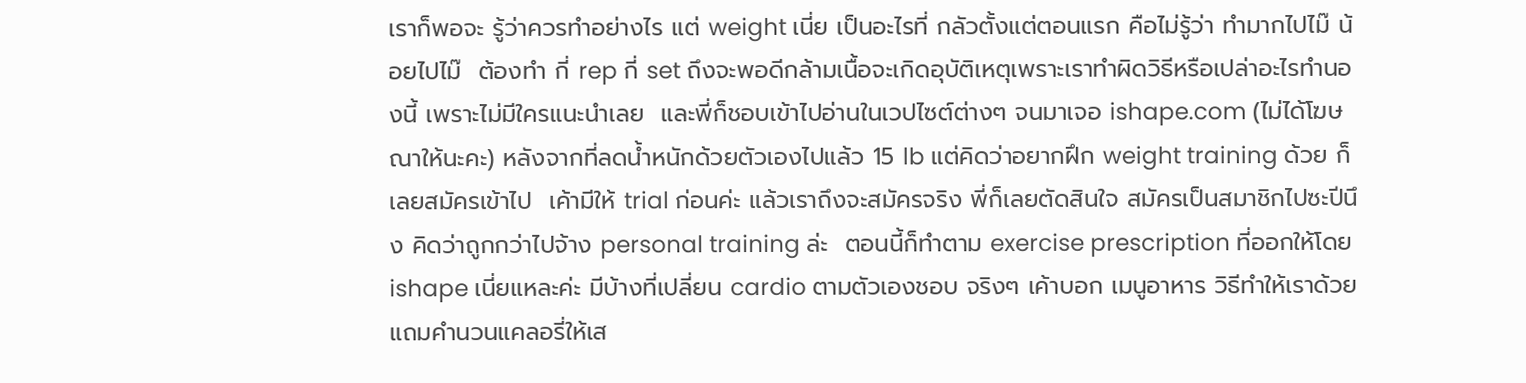เราก็พอจะ รู้ว่าควรทำอย่างไร แต่ weight เนี่ย เป็นอะไรที่ กลัวตั้งแต่ตอนแรก คือไม่รู้ว่า ทำมากไปไม๊ น้อยไปไม๊  ต้องทำ กี่ rep กี่ set ถึงจะพอดีกล้ามเนื้อจะเกิดอุบัติเหตุเพราะเราทำผิดวิธีหรือเปล่าอะไรทำนองนี้ เพราะไม่มีใครแนะนำเลย  และพี่ก็ชอบเข้าไปอ่านในเวปไซต์ต่างๆ จนมาเจอ ishape.com (ไม่ได้โฆษณาให้นะคะ) หลังจากที่ลดน้ำหนักด้วยตัวเองไปแล้ว 15 lb แต่คิดว่าอยากฝึก weight training ด้วย ก็เลยสมัครเข้าไป  เค้ามีให้ trial ก่อนค่ะ แล้วเราถึงจะสมัครจริง พี่ก็เลยตัดสินใจ สมัครเป็นสมาชิกไปซะปีนึง คิดว่าถูกกว่าไปจ้าง personal training ล่ะ  ตอนนี้ก็ทำตาม exercise prescription ที่ออกให้โดย ishape เนี่ยแหละค่ะ มีบ้างที่เปลี่ยน cardio ตามตัวเองชอบ จริงๆ เค้าบอก เมนูอาหาร วิธีทำให้เราด้วย แถมคำนวนแคลอรี่ให้เส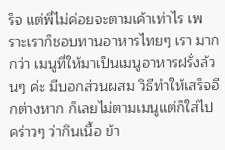ร็จ แต่พี่ไม่ค่อยจะตามเค้าเท่าไร เพราะเราก็ชอบทานอาหารไทยๆ เรา มากกว่า เมนูที่ให้มาเป็นเมนูอาหารฝรั่งล้วนๆ ค่ะ มีบอกส่วนผสม วิธีทำให้เสร็จอีกต่างหาก ก็เลยไม่ตามเมนูแต่ก็ใส่ไปคร่าวๆ ว่ากินเนื้อ ข้า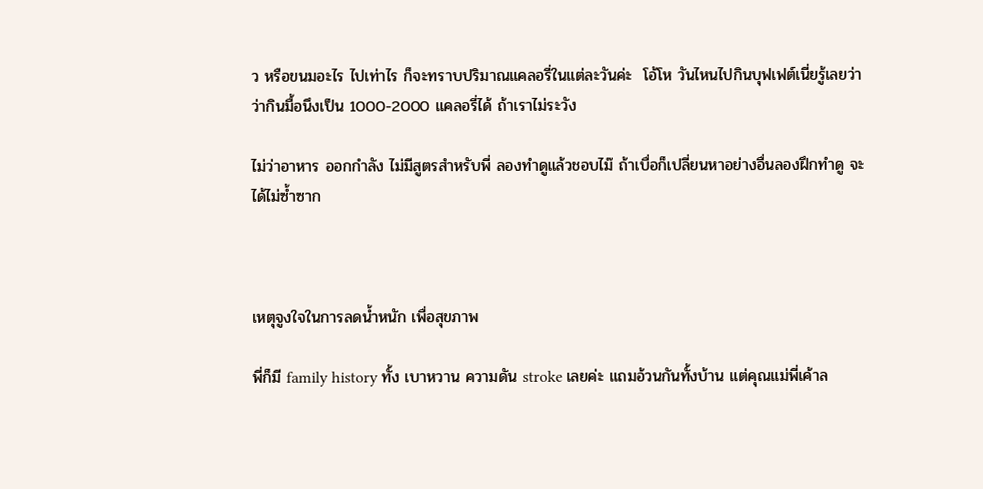ว หรือขนมอะไร ไปเท่าไร ก็จะทราบปริมาณแคลอรี่ในแต่ละวันค่ะ  โอ้โห วันไหนไปกินบุฟเฟต์เนี่ยรู้เลยว่า ว่ากินมื้อนึงเป็น 1000-2000 แคลอรี่ได้ ถ้าเราไม่ระวัง

ไม่ว่าอาหาร ออกกำลัง ไม่มีสูตรสำหรับพี่ ลองทำดูแล้วชอบไม๊ ถ้าเบื่อก็เปลี่ยนหาอย่างอื่นลองฝึกทำดู จะได้ไม่ซ้ำซาก



เหตุจูงใจในการลดน้ำหนัก เพื่อสุขภาพ

พี่ก็มี family history ทั้ง เบาหวาน ความดัน stroke เลยค่ะ แถมอ้วนกันทั้งบ้าน แต่คุณแม่พี่เค้าล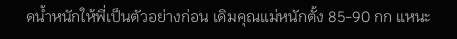ดน้ำหนักให้พี่เป็นตัวอย่างก่อน เดิมคุณแม่หนักตั้ง 85-90 กก แหนะ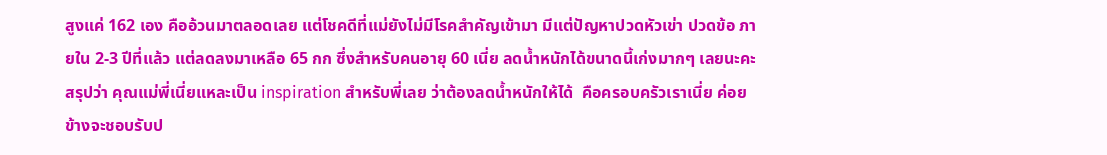สูงแค่ 162 เอง คืออ้วนมาตลอดเลย แต่โชคดีที่แม่ยังไม่มีโรคสำคัญเข้ามา มีแต่ปัญหาปวดหัวเข่า ปวดข้อ ภายใน 2-3 ปีที่แล้ว แต่ลดลงมาเหลือ 65 กก ซึ่งสำหรับคนอายุ 60 เนี่ย ลดน้ำหนักได้ขนาดนี้เก่งมากๆ เลยนะคะ  สรุปว่า คุณแม่พี่เนี่ยแหละเป็น inspiration สำหรับพี่เลย ว่าต้องลดน้ำหนักให้ได้  คือครอบครัวเราเนี่ย ค่อยข้างจะชอบรับป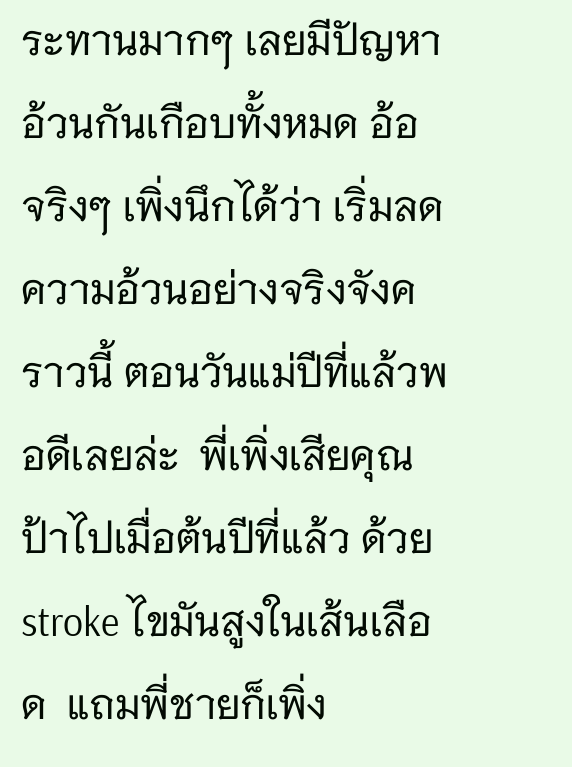ระทานมากๆ เลยมีปัญหาอ้วนกันเกือบทั้งหมด อ้อ จริงๆ เพิ่งนึกได้ว่า เริ่มลดความอ้วนอย่างจริงจังคราวนี้ ตอนวันแม่ปีที่แล้วพอดีเลยล่ะ  พี่เพิ่งเสียคุณป้าไปเมื่อต้นปีที่แล้ว ด้วย stroke ไขมันสูงในเส้นเลือด  แถมพี่ชายก็เพิ่ง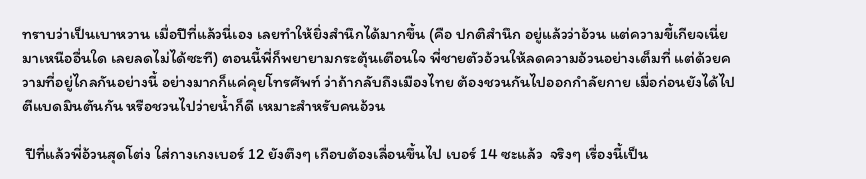ทราบว่าเป็นเบาหวาน เมื่อปีที่แล้วนี่เอง เลยทำให้ยิ่งสำนึกได้มากขึ้น (คือ ปกติสำนึก อยู่แล้วว่าอ้วน แต่ความขี้เกียจเนี่ยมาเหนืออื่นใด เลยลดไม่ได้ซะที) ตอนนี้พี่ก็พยายามกระตุ้นเตือนใจ พี่ชายตัวอ้วนให้ลดความอ้วนอย่างเต็มที่ แต่ด้วยความที่อยู่ไกลกันอย่างนี้ อย่างมากก็แค่คุยโทรศัพท์ ว่าถ้ากลับถึงเมืองไทย ต้องชวนกันไปออกกำลัยกาย เมื่อก่อนยังได้ไปตีแบดมินตันกัน หรือชวนไปว่ายน้ำก็ดี เหมาะสำหรับคนอ้วน

 ปีที่แล้วพี่อ้วนสุดโต่ง ใส่กางเกงเบอร์ 12 ยังตึงๆ เกือบต้องเลื่อนขึ้นไป เบอร์ 14 ซะแล้ว  จริงๆ เรื่องนี้เป็น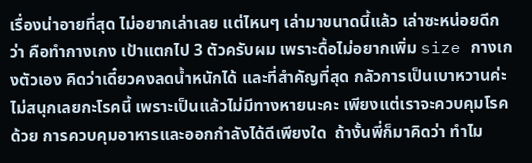เรื่องน่าอายที่สุด ไม่อยากเล่าเลย แต่ไหนๆ เล่ามาขนาดนี้แล้ว เล่าซะหน่อยดีกว่า คือทำกางเกง เป้าแตกไป 3 ตัวครับผม เพราะดื้อไม่อยากเพิ่ม size กางเกงตัวเอง คิดว่าเดี๋ยวคงลดน้ำหนักได้ และที่สำคัญที่สุด กลัวการเป็นเบาหวานค่ะ ไม่สนุกเลยกะโรคนี้ เพราะเป็นแล้วไม่มีทางหายนะคะ เพียงแต่เราจะควบคุมโรคด้วย การควบคุมอาหารและออกกำลังได้ดีเพียงใด  ถ้างั้นพี่ก็มาคิดว่า ทำไม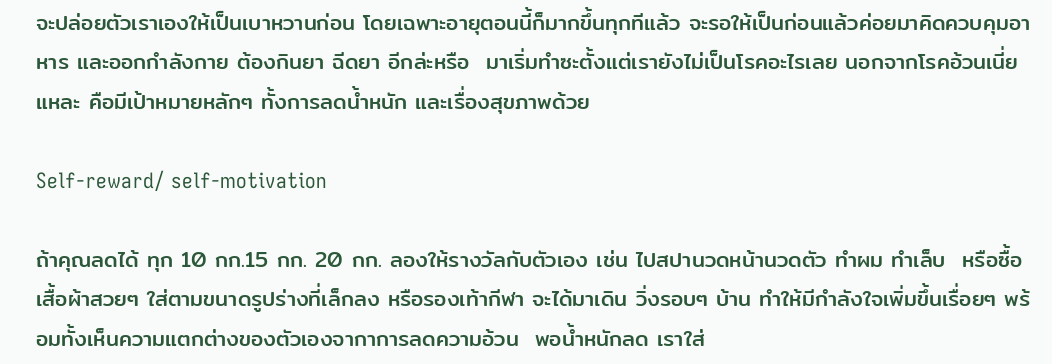จะปล่อยตัวเราเองให้เป็นเบาหวานก่อน โดยเฉพาะอายุตอนนี้ก็มากขึ้นทุกทีแล้ว จะรอให้เป็นก่อนแล้วค่อยมาคิดควบคุมอาหาร และออกกำลังกาย ต้องกินยา ฉีดยา อีกล่ะหรือ  มาเริ่มทำซะตั้งแต่เรายังไม่เป็นโรคอะไรเลย นอกจากโรคอ้วนเนี่ยแหละ คือมีเป้าหมายหลักๆ ทั้งการลดน้ำหนัก และเรื่องสุขภาพด้วย

Self-reward/ self-motivation

ถ้าคุณลดได้ ทุก 10 กก.15 กก. 20 กก. ลองให้รางวัลกับตัวเอง เช่น ไปสปานวดหน้านวดตัว ทำผม ทำเล็บ  หรือซื้อเสื้อผ้าสวยๆ ใส่ตามขนาดรูปร่างที่เล็กลง หรือรองเท้ากีฬา จะได้มาเดิน วิ่งรอบๆ บ้าน ทำให้มีกำลังใจเพิ่มขึ้นเรื่อยๆ พร้อมทั้งเห็นความแตกต่างของตัวเองจากาการลดความอ้วน  พอน้ำหนักลด เราใส่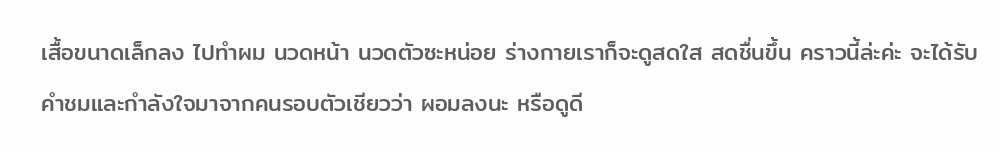เสื้อขนาดเล็กลง ไปทำผม นวดหน้า นวดตัวซะหน่อย ร่างกายเราก็จะดูสดใส สดชื่นขึ้น คราวนี้ล่ะค่ะ จะได้รับคำชมและกำลังใจมาจากคนรอบตัวเชียวว่า ผอมลงนะ หรือดูดี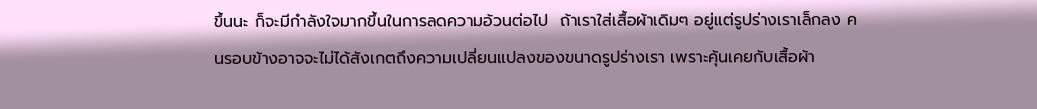ขึ้นนะ ก็จะมีกำลังใจมากขึ้นในการลดความอ้วนต่อไป  ถ้าเราใส่เสื้อผ้าเดิมๆ อยู่แต่รูปร่างเราเล็กลง คนรอบข้างอาจจะไม่ได้สังเกตถึงความเปลี่ยนแปลงของขนาดรูปร่างเรา เพราะคุ้นเคยกับเสื้อผ้า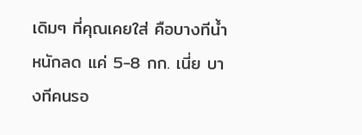เดิมๆ ที่คุณเคยใส่ คือบางทีน้ำหนักลด แค่ 5-8 กก. เนี่ย บางทีคนรอ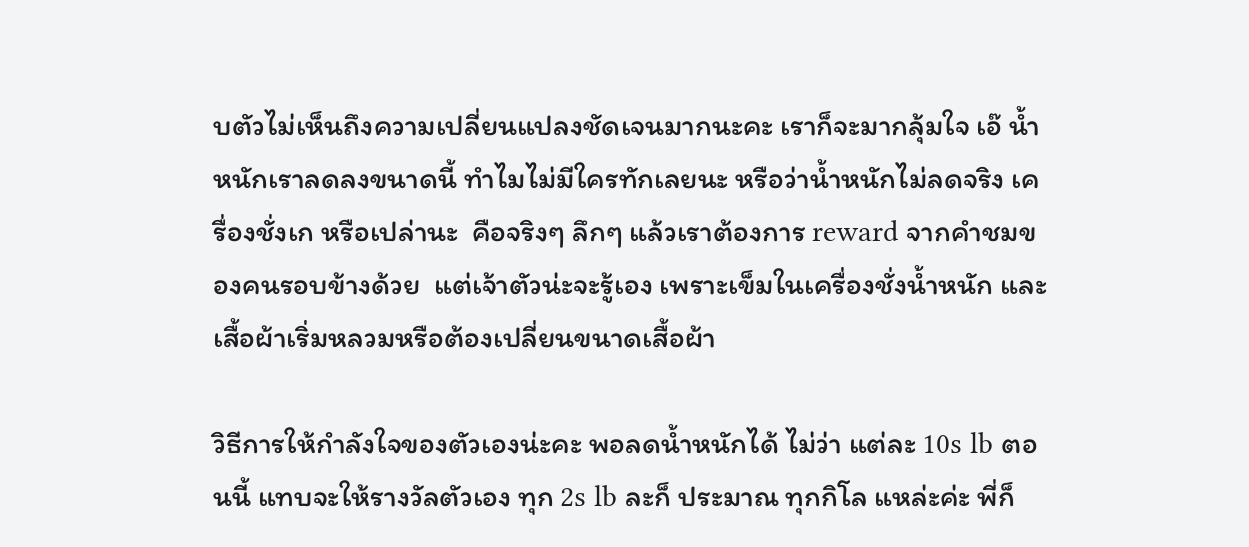บตัวไม่เห็นถึงความเปลี่ยนแปลงชัดเจนมากนะคะ เราก็จะมากลุ้มใจ เอ๊ น้ำหนักเราลดลงขนาดนี้ ทำไมไม่มีใครทักเลยนะ หรือว่าน้ำหนักไม่ลดจริง เครื่องชั่งเก หรือเปล่านะ  คือจริงๆ ลึกๆ แล้วเราต้องการ reward จากคำชมของคนรอบข้างด้วย  แต่เจ้าตัวน่ะจะรู้เอง เพราะเข็มในเครื่องชั่งน้ำหนัก และ เสื้อผ้าเริ่มหลวมหรือต้องเปลี่ยนขนาดเสื้อผ้า

วิธีการให้กำลังใจของตัวเองน่ะคะ พอลดน้ำหนักได้ ไม่ว่า แต่ละ 10s lb ตอนนี้ แทบจะให้รางวัลตัวเอง ทุก 2s lb ละก็ ประมาณ ทุกกิโล แหล่ะค่ะ พี่ก็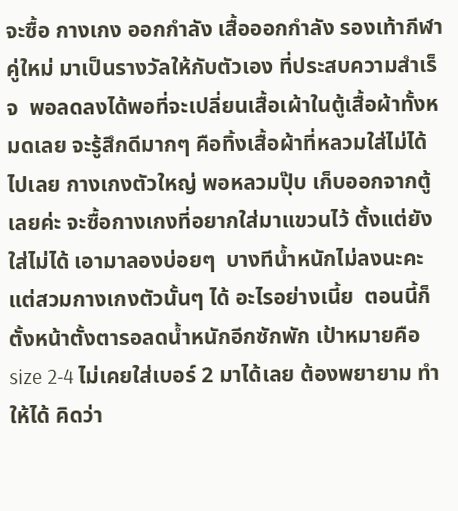จะซื้อ กางเกง ออกกำลัง เสื้อออกกำลัง รองเท้ากีฬาคู่ใหม่ มาเป็นรางวัลให้กับตัวเอง ที่ประสบความสำเร็จ  พอลดลงได้พอที่จะเปลี่ยนเสื้อเผ้าในตู้เสื้อผ้าทั้งหมดเลย จะรู้สึกดีมากๆ คือทิ้งเสื้อผ้าที่หลวมใส่ไม่ได้ ไปเลย กางเกงตัวใหญ่ พอหลวมปุ๊บ เก็บออกจากตู้เลยค่ะ จะซื้อกางเกงที่อยากใส่มาแขวนไว้ ตั้งแต่ยังใส่ไม่ได้ เอามาลองบ่อยๆ  บางทีน้ำหนักไม่ลงนะคะ แต่สวมกางเกงตัวนั้นๆ ได้ อะไรอย่างเนี้ย  ตอนนี้ก็ตั้งหน้าตั้งตารอลดน้ำหนักอีกซักพัก เป้าหมายคือ size 2-4 ไม่เคยใส่เบอร์ 2 มาได้เลย ต้องพยายาม ทำให้ได้ คิดว่า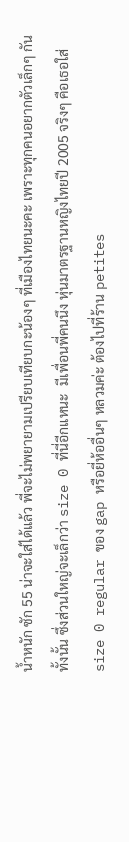น้ำหนัก ซัก 55 น่าจะใส่ได้แล้ว พี่จะไม่พยายามเปรียบเทียบกะน้องๆ ที่เมืองไทยนะคะ เพราะทุกคนอยากตัวเล็กๆ กันทั้งนั้น ซึ่งส่วนใหญ่จะเล็กว่า size 0 ที่นี่อีกแหนะ  มีเพื่อนพี่คนนึง หุ่นมาตรฐานหญิงไทยปี 2005 จริงๆ คือเธอใส่  size 0 regular ของ gap หรือยี่ห้ออื่นๆ หลวมค่ะ ต้องไปที่ร้าน petites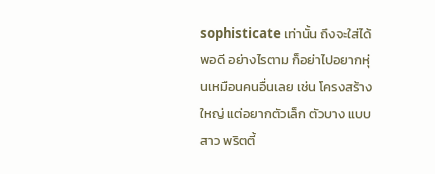sophisticate เท่านั้น ถึงจะใส่ได้พอดี อย่างไรตาม ก็อย่าไปอยากหุ่นเหมือนคนอื่นเลย เช่น โครงสร้างใหญ่ แต่อยากตัวเล็ก ตัวบาง แบบสาว พริตตี้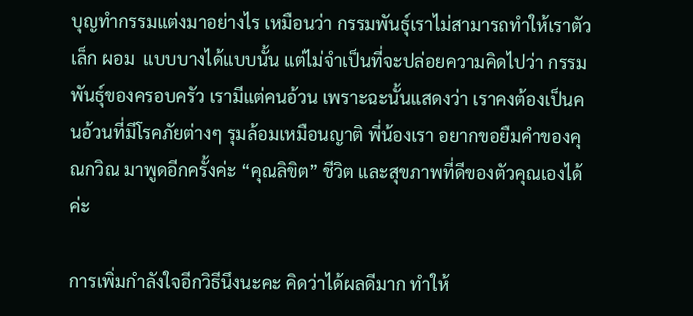บุญทำกรรมแต่งมาอย่างไร เหมือนว่า กรรมพันธุ์เราไม่สามารถทำให้เราตัวเล็ก ผอม  แบบบางได้แบบนั้น แต่ไม่จำเป็นที่จะปล่อยความคิดไปว่า กรรมพันธุ์ของครอบครัว เรามีแต่คนอ้วน เพราะฉะนั้นแสดงว่า เราคงต้องเป็นคนอ้วนที่มีโรคภัยต่างๆ รุมล้อมเหมือนญาติ พี่น้องเรา อยากขอยืมคำของคุณกวิณ มาพูดอีกครั้งค่ะ “คุณลิขิต” ชีวิต และสุขภาพที่ดีของตัวคุณเองได้ค่ะ

การเพิ่มกำลังใจอีกวิธีนึงนะคะ คิดว่าได้ผลดีมาก ทำให้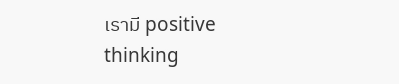เรามี positive thinking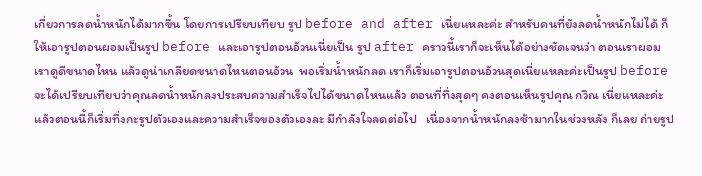เกี่ยวการลดน้ำหนักได้มากขึ้น โดยการเปรียบเทียบ รูป before and after เนี่ยแหละค่ะ สำหรับคนที่ยังลดน้ำหนักไม่ได้ ก็ให้เอารูปตอนผอมเป็นรูป before และเอารูปตอนอ้วนเนี่ยเป็น รูป after คราวนี้เราก็จะเห็นได้อย่างชัดเจนว่า ตอนเราผอมเราดูดีขนาดไหน แล้วดูน่าเกลียดขนาดไหนตอนอ้วน  พอเริ่มน้ำหนักลด เราก็เริ่มเอารูปตอนอ้วนสุดเนี่ยแหละค่ะเป็นรูป before จะได้เปรียบเทียบว่าคุณลดน้ำหนักลงประสบความสำเร็จไปได้ขนาดไหนแล้ว ตอนที่ทึ่งสุดๆ คงตอนเห็นรูปคุณ กวิณ เนี่ยแหละค่ะ  แล้วตอนนี้ก็เริ่มทึ่งกะรูปตัวเองและความสำเร็จของตัวเองละ มีกำลังใจลดต่อไป   เนื่องจากน้ำหนักลงช้ามากในช่วงหลัง ก็เลย ถ่ายรูป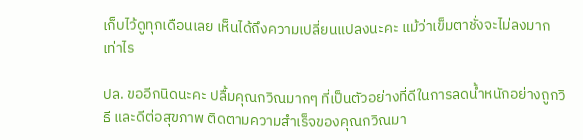เก็บไว้ดูทุกเดือนเลย เห็นได้ถึงความเปลี่ยนแปลงนะคะ แม้ว่าเข็มตาชั่งจะไม่ลงมากเท่าไร

ปล. ขออีกนิดนะคะ ปลื้มคุณกวิณมากๆ ที่เป็นตัวอย่างที่ดีในการลดน้ำหนักอย่างถูกวิธี และดีต่อสุขภาพ ติดตามความสำเร็จของคุณกวิณมา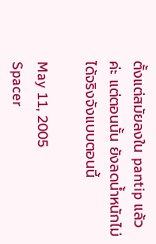ตั้งแต่สมัยลงใน pantip แล้วค่ะ แต่ตอนนั้น ยังลดน้ำหนักไม่ได้จริงจังแบบตอนนี้

May 11, 2005
Spacer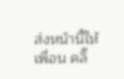ส่งหน้านี้ให้เพื่อน คลิ๊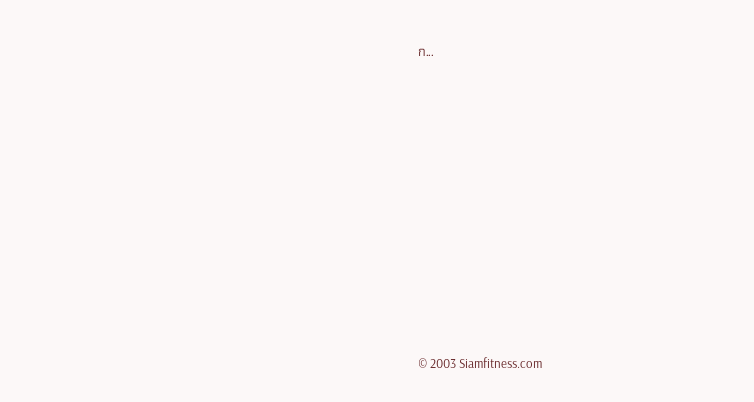ก...











© 2003 Siamfitness.com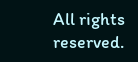All rights reserved.